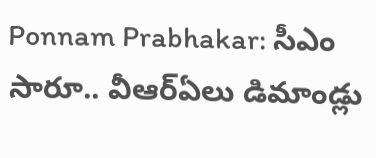Ponnam Prabhakar: సీఎం సారూ.. వీఆర్ఏలు డిమాండ్లు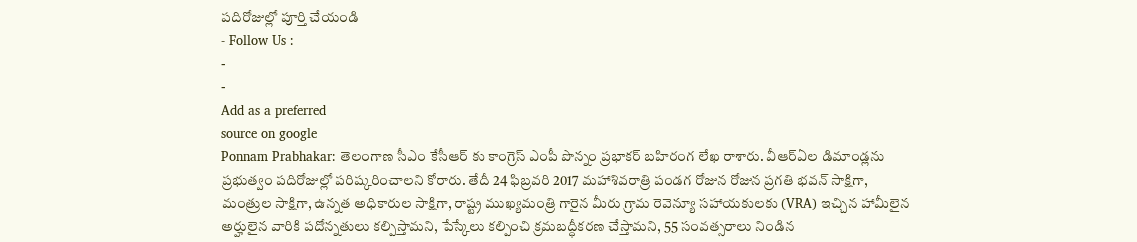పదిరోజుల్లో పూర్తి చేయండి
- Follow Us :
-
-
Add as a preferred
source on google
Ponnam Prabhakar: తెలంగాణ సీఎం కేసీఆర్ కు కాంగ్రెస్ ఎంపీ పొన్నం ప్రభాకర్ బహిరంగ లేఖ రాశారు. వీఆర్ఏల డిమాండ్లను ప్రభుత్వం పదిరోజుల్లో పరిష్కరించాలని కోరారు. తేదీ 24 ఫిబ్రవరి 2017 మహాశివరాత్రి పండగ రోజున రోజున ప్రగతి భవన్ సాక్షిగా, మంత్రుల సాక్షిగా, ఉన్నత అధికారుల సాక్షిగా, రాష్ట్ర ముఖ్యమంత్రి గారైన మీరు గ్రామ రెవెన్యూ సహాయకులకు (VRA) ఇచ్చిన హామీలైన అర్హులైన వారికి పదోన్నతులు కల్పిస్తామని, పేస్కేలు కల్పించి క్రమబద్ధీకరణ చేస్తామని, 55 సంవత్సరాలు నిండిన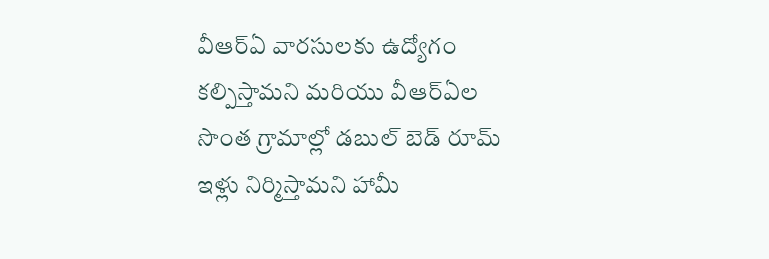వీఆర్ఏ వారసులకు ఉద్యోగం కల్పిస్తామని మరియు వీఆర్ఏల సొంత గ్రామాల్లో డబుల్ బెడ్ రూమ్ ఇళ్లు నిర్మిస్తామని హామీ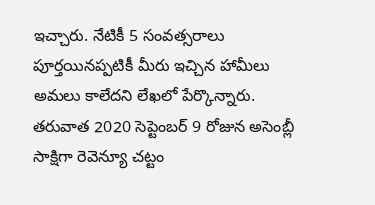ఇచ్చారు. నేటికీ 5 సంవత్సరాలు పూర్తయినప్పటికీ మీరు ఇచ్చిన హామీలు అమలు కాలేదని లేఖలో పేర్కొన్నారు. తరువాత 2020 సెప్టెంబర్ 9 రోజున అసెంబ్లీ సాక్షిగా రెవెన్యూ చట్టం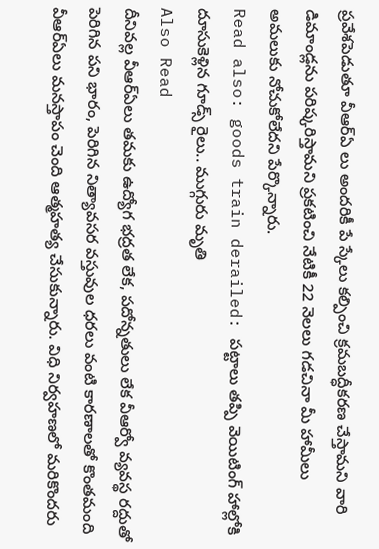ప్రవేశపెడుతూ వీఆర్ఏ లు అందరికీ పే స్కేలు కల్పించి క్రమబద్ధీకరణ చేస్తామని వారి డిమాండ్లను పరిష్కరిస్తామని ప్రకటించి నేటికీ 22 నెలలు గడచినా మీ హామీలు అమలుకు నోచుకోలేదని పేర్కొన్నారు.
Read also: goods train derailed: పట్టాలు తప్పి వెయిటింగ్ హాల్లోకి దూసుకెళ్లిన గూడ్స్ రైలు.. ముగ్గురు మృతి
Also Read
దీనివల్ల వీఆర్ఏలు తమకు ఉద్యోగ భద్రత లేక, పదోన్నతులు లేక వీఆర్వో వ్యవస్థ రద్దుతో పెరిగిన పని భారం, పెరిగిన నిత్యావసర వస్తువుల ధరలు వంటి కారణాలతో కొంతమంది వీఆర్ఏలు మనస్తాపం చెంది ఆత్మహత్య చేసుకున్నారు. విధి నిర్వహణలో మరికొందరు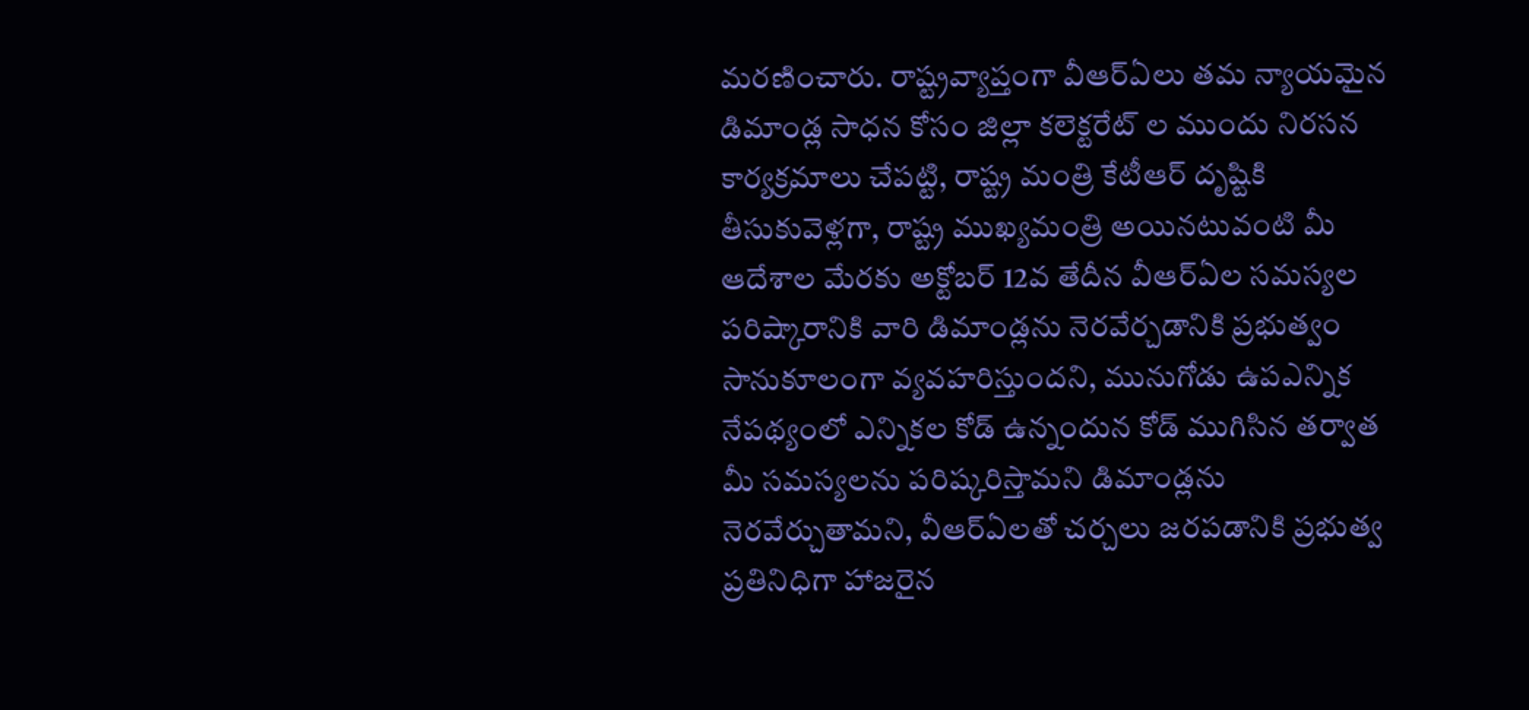మరణించారు. రాష్ట్రవ్యాప్తంగా వీఆర్ఏలు తమ న్యాయమైన డిమాండ్ల సాధన కోసం జిల్లా కలెక్టరేట్ ల ముందు నిరసన కార్యక్రమాలు చేపట్టి, రాష్ట్ర మంత్రి కేటీఆర్ దృష్టికి తీసుకువెళ్లగా, రాష్ట్ర ముఖ్యమంత్రి అయినటువంటి మీ ఆదేశాల మేరకు అక్టోబర్ 12వ తేదీన వీఆర్ఏల సమస్యల పరిష్కారానికి వారి డిమాండ్లను నెరవేర్చడానికి ప్రభుత్వం సానుకూలంగా వ్యవహరిస్తుందని, మునుగోడు ఉపఎన్నిక నేపథ్యంలో ఎన్నికల కోడ్ ఉన్నందున కోడ్ ముగిసిన తర్వాత మీ సమస్యలను పరిష్కరిస్తామని డిమాండ్లను నెరవేర్చుతామని, వీఆర్ఏలతో చర్చలు జరపడానికి ప్రభుత్వ ప్రతినిధిగా హాజరైన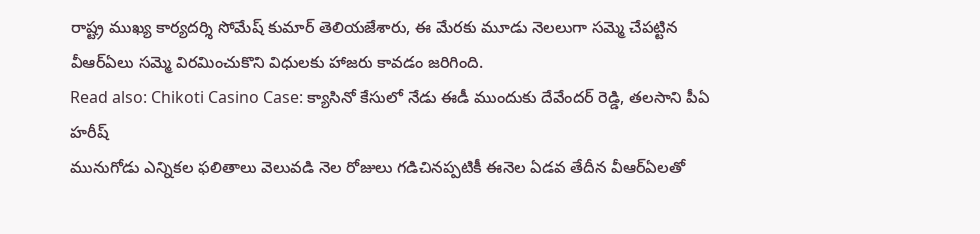రాష్ట్ర ముఖ్య కార్యదర్శి సోమేష్ కుమార్ తెలియజేశారు, ఈ మేరకు మూడు నెలలుగా సమ్మె చేపట్టిన వీఆర్ఏలు సమ్మె విరమించుకొని విధులకు హాజరు కావడం జరిగింది.
Read also: Chikoti Casino Case: క్యాసినో కేసులో నేడు ఈడీ ముందుకు దేవేందర్ రెడ్డి, తలసాని పీఏ హరీష్
మునుగోడు ఎన్నికల ఫలితాలు వెలువడి నెల రోజులు గడిచినప్పటికీ ఈనెల ఏడవ తేదీన వీఆర్ఏలతో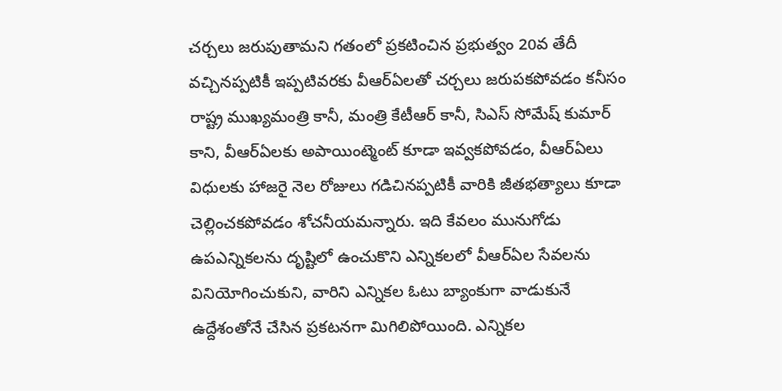చర్చలు జరుపుతామని గతంలో ప్రకటించిన ప్రభుత్వం 20వ తేదీ వచ్చినప్పటికీ ఇప్పటివరకు వీఆర్ఏలతో చర్చలు జరుపకపోవడం కనీసం రాష్ట్ర ముఖ్యమంత్రి కానీ, మంత్రి కేటీఆర్ కానీ, సిఎస్ సోమేష్ కుమార్ కాని, వీఆర్ఏలకు అపాయింట్మెంట్ కూడా ఇవ్వకపోవడం, వీఆర్ఏలు విధులకు హాజరై నెల రోజులు గడిచినప్పటికీ వారికి జీతభత్యాలు కూడా చెల్లించకపోవడం శోచనీయమన్నారు. ఇది కేవలం మునుగోడు ఉపఎన్నికలను దృష్టిలో ఉంచుకొని ఎన్నికలలో వీఆర్ఏల సేవలను వినియోగించుకుని, వారిని ఎన్నికల ఓటు బ్యాంకుగా వాడుకునే ఉద్దేశంతోనే చేసిన ప్రకటనగా మిగిలిపోయింది. ఎన్నికల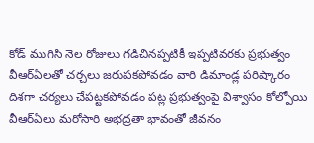కోడ్ ముగిసి నెల రోజులు గడిచినప్పటికీ ఇప్పటివరకు ప్రభుత్వం వీఆర్ఏలతో చర్చలు జరుపకపోవడం వారి డిమాండ్ల పరిష్కారం దిశగా చర్యలు చేపట్టకపోవడం పట్ల ప్రభుత్వంపై విశ్వాసం కోల్పోయి వీఆర్ఏలు మరోసారి అభద్రతా భావంతో జీవనం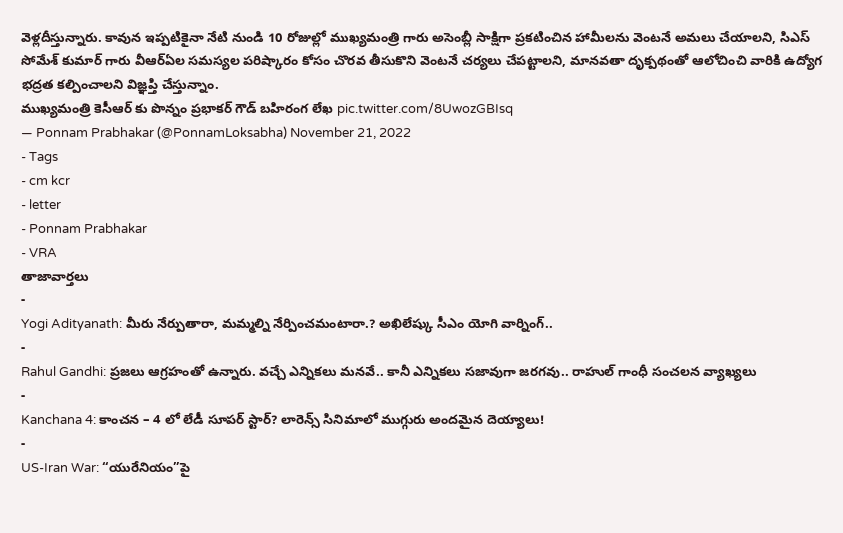వెళ్లదీస్తున్నారు. కావున ఇప్పటికైనా నేటి నుండి 10 రోజుల్లో ముఖ్యమంత్రి గారు అసెంబ్లీ సాక్షిగా ప్రకటించిన హామీలను వెంటనే అమలు చేయాలని, సిఎస్ సోమేశ్ కుమార్ గారు వీఆర్ఏల సమస్యల పరిష్కారం కోసం చొరవ తీసుకొని వెంటనే చర్యలు చేపట్టాలని, మానవతా దృక్పథంతో ఆలోచించి వారికి ఉద్యోగ భద్రత కల్పించాలని విజ్ఞప్తి చేస్తున్నాం.
ముఖ్యమంత్రి కెసీఆర్ కు పొన్నం ప్రభాకర్ గౌడ్ బహిరంగ లేఖ pic.twitter.com/8UwozGBIsq
— Ponnam Prabhakar (@PonnamLoksabha) November 21, 2022
- Tags
- cm kcr
- letter
- Ponnam Prabhakar
- VRA
తాజావార్తలు
-
Yogi Adityanath: మీరు నేర్పుతారా, మమ్మల్ని నేర్పించమంటారా.? అఖిలేష్కు సీఎం యోగి వార్నింగ్..
-
Rahul Gandhi: ప్రజలు ఆగ్రహంతో ఉన్నారు. వచ్చే ఎన్నికలు మనవే.. కానీ ఎన్నికలు సజావుగా జరగవు.. రాహుల్ గాంధీ సంచలన వ్యాఖ్యలు
-
Kanchana 4: కాంచన – 4 లో లేడీ సూపర్ స్టార్? లారెన్స్ సినిమాలో ముగ్గురు అందమైన దెయ్యాలు!
-
US-Iran War: “యురేనియం”పై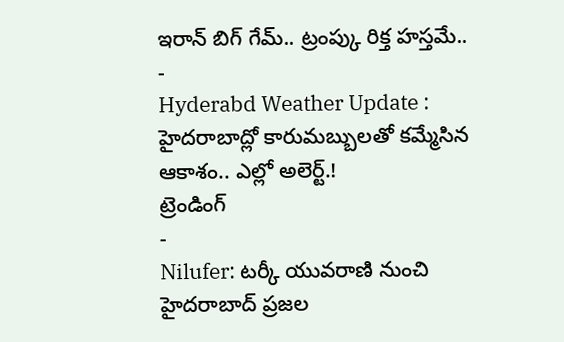ఇరాన్ బిగ్ గేమ్.. ట్రంప్కు రిక్త హస్తమే..
-
Hyderabd Weather Update : హైదరాబాద్లో కారుమబ్బులతో కమ్మేసిన ఆకాశం.. ఎల్లో అలెర్ట్.!
ట్రెండింగ్
-
Nilufer: టర్కీ యువరాణి నుంచి హైదరాబాద్ ప్రజల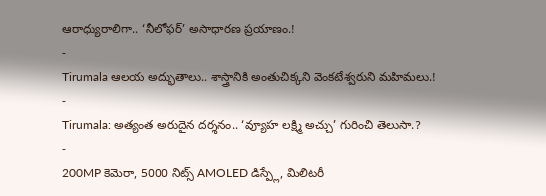ఆరాధ్యురాలిగా.. ‘నీలోఫర్’ అసాధారణ ప్రయాణం.!
-
Tirumala ఆలయ అద్భుతాలు.. శాస్త్రానికి అంతుచిక్కని వెంకటేశ్వరుని మహిమలు.!
-
Tirumala: అత్యంత అరుదైన దర్శనం.. ‘వ్యూహ లక్ష్మి అచ్చు’ గురించి తెలుసా.?
-
200MP కెమెరా, 5000 నిట్స్ AMOLED డిస్ప్లే, మిలిటరీ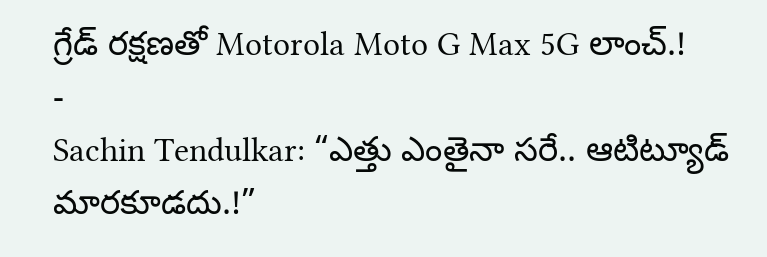గ్రేడ్ రక్షణతో Motorola Moto G Max 5G లాంచ్.!
-
Sachin Tendulkar: “ఎత్తు ఎంతైనా సరే.. ఆటిట్యూడ్ మారకూడదు.!”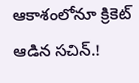ఆకాశంలోనూ క్రికెట్ ఆడిన సచిన్.!